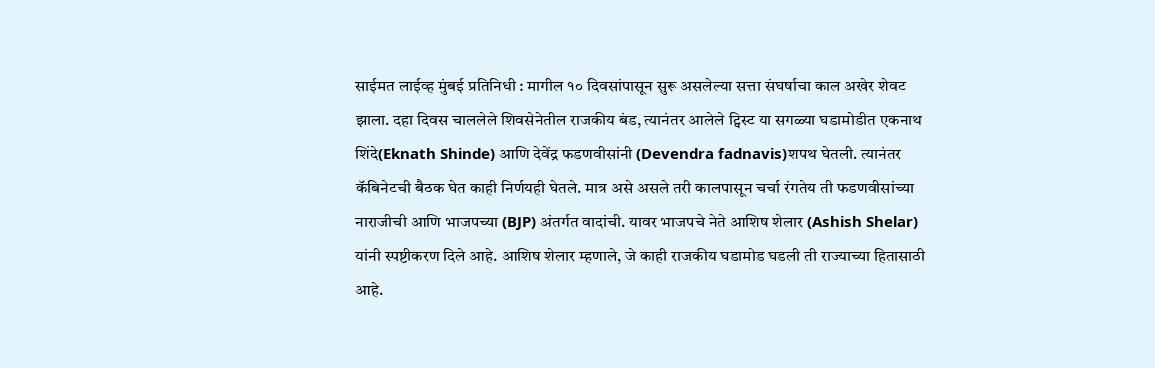साईमत लाईव्ह मुंबई प्रतिनिधी : मागील १० दिवसांपासून सुरू असलेल्या सत्ता संघर्षाचा काल अखेर शेवट झाला. दहा दिवस चाललेले शिवसेनेतील राजकीय बंड, त्यानंतर आलेले ट्विस्ट या सगळ्या घडामोडीत एकनाथ शिंदे(Eknath Shinde) आणि देवेंद्र फडणवीसांनी (Devendra fadnavis)शपथ घेतली. त्यानंतर कॅबिनेटची बैठक घेत काही निर्णयही घेतले. मात्र असे असले तरी कालपासून चर्चा रंगतेय ती फडणवीसांच्या नाराजीची आणि भाजपच्या (BJP) अंतर्गत वादांची. यावर भाजपचे नेते आशिष शेलार (Ashish Shelar) यांनी स्पष्टीकरण दिले आहे. आशिष शेलार म्हणाले, जे काही राजकीय घडामोड घडली ती राज्याच्या हितासाठी आहे.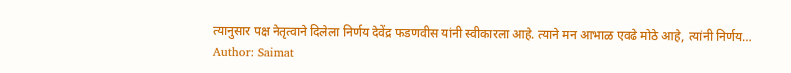त्यानुसार पक्ष नेतृत्वाने दिलेला निर्णय देवेंद्र फडणवीस यांनी स्वीकारला आहे. त्याने मन आभाळ एवढे मोठे आहे, त्यांनी निर्णय…
Author: Saimat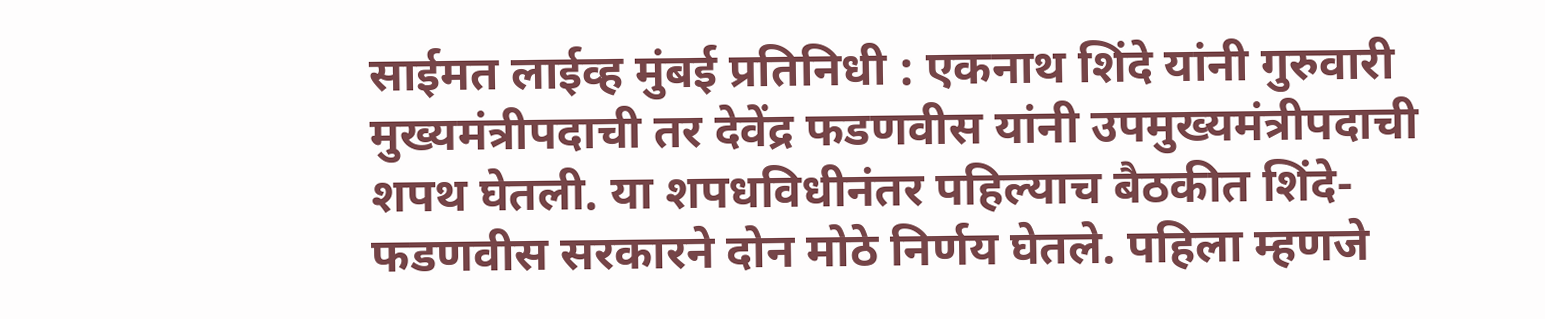साईमत लाईव्ह मुंबई प्रतिनिधी : एकनाथ शिंदे यांनी गुरुवारी मुख्यमंत्रीपदाची तर देवेंद्र फडणवीस यांनी उपमुख्यमंत्रीपदाची शपथ घेतली. या शपधविधीनंतर पहिल्याच बैठकीत शिंदे-फडणवीस सरकारने दोन मोठे निर्णय घेतले. पहिला म्हणजे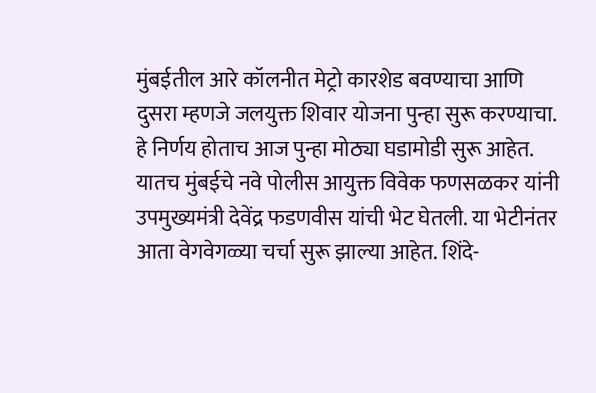मुंबईतील आरे कॉलनीत मेट्रो कारशेड बवण्याचा आणि दुसरा म्हणजे जलयुक्त शिवार योजना पुन्हा सुरू करण्याचा. हे निर्णय होताच आज पुन्हा मोठ्या घडामोडी सुरू आहेत. यातच मुंबईचे नवे पोलीस आयुक्त विवेक फणसळकर यांनी उपमुख्यमंत्री देवेंद्र फडणवीस यांची भेट घेतली. या भेटीनंतर आता वेगवेगळ्या चर्चा सुरू झाल्या आहेत. शिंदे-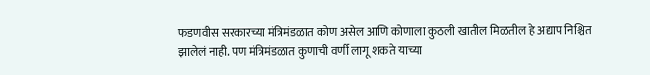फडणवीस सरकारच्या मंत्रिमंडळात कोण असेल आणि कोणाला कुठली खातील मिळतील हे अद्याप निश्चित झालेलं नाही. पण मंत्रिमंडळात कुणाची वर्णी लागू शकते याच्या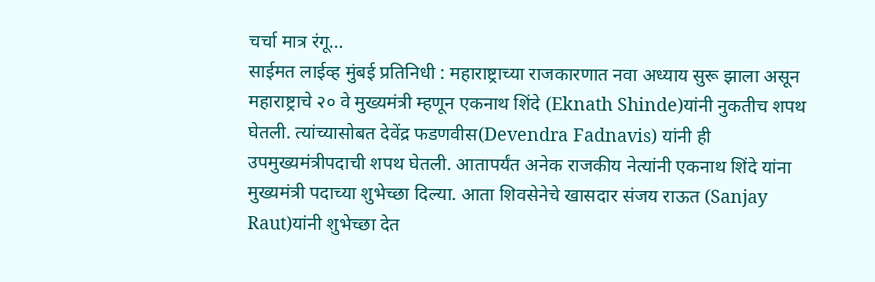चर्चा मात्र रंगू…
साईमत लाईव्ह मुंबई प्रतिनिधी : महाराष्ट्राच्या राजकारणात नवा अध्याय सुरू झाला असून महाराष्ट्राचे २० वे मुख्यमंत्री म्हणून एकनाथ शिंदे (Eknath Shinde)यांनी नुकतीच शपथ घेतली. त्यांच्यासोबत देवेंद्र फडणवीस(Devendra Fadnavis) यांनी ही उपमुख्यमंत्रीपदाची शपथ घेतली. आतापर्यंत अनेक राजकीय नेत्यांनी एकनाथ शिंदे यांना मुख्यमंत्री पदाच्या शुभेच्छा दिल्या. आता शिवसेनेचे खासदार संजय राऊत (Sanjay Raut)यांनी शुभेच्छा देत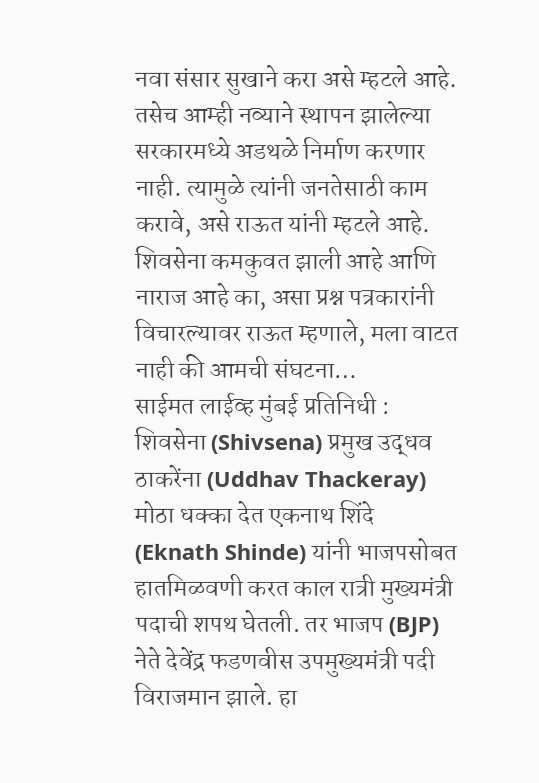नवा संसार सुखाने करा असे म्हटले आहे. तसेच आम्ही नव्याने स्थापन झालेल्या सरकारमध्ये अडथळे निर्माण करणार नाही. त्यामुळे त्यांनी जनतेसाठी काम करावे, असे राऊत यांनी म्हटले आहे. शिवसेना कमकुवत झाली आहे आणि नाराज आहे का, असा प्रश्न पत्रकारांनी विचारल्यावर राऊत म्हणाले, मला वाटत नाही की आमची संघटना…
साईमत लाईव्ह मुंबई प्रतिनिधी : शिवसेना (Shivsena) प्रमुख उद्धव ठाकरेंना (Uddhav Thackeray) मोठा धक्का देत एकनाथ शिंदे (Eknath Shinde) यांनी भाजपसोबत हातमिळवणी करत काल रात्री मुख्यमंत्री पदाची शपथ घेतली. तर भाजप (BJP) नेते देवेंद्र फडणवीस उपमुख्यमंत्री पदी विराजमान झाले. हा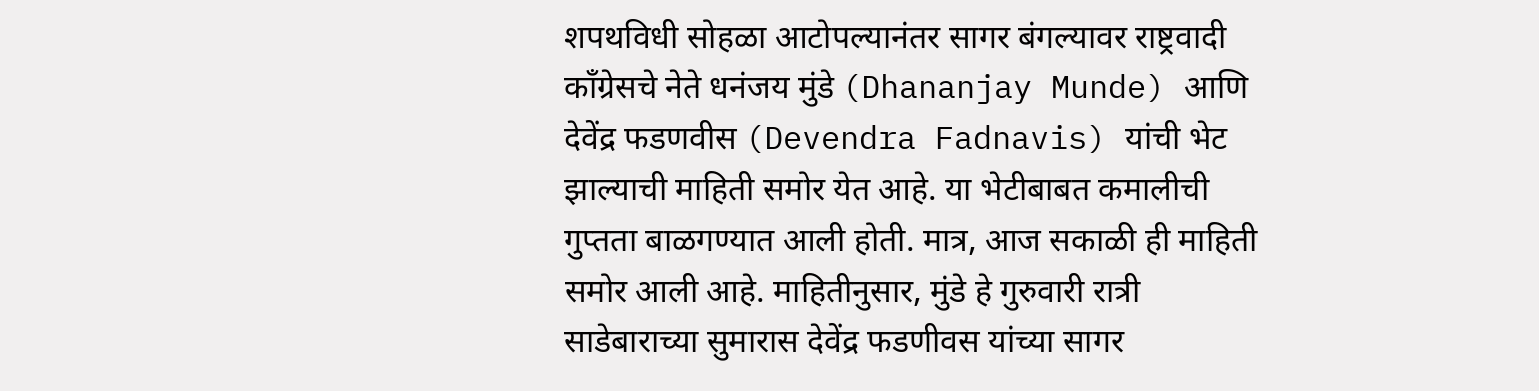शपथविधी सोहळा आटोपल्यानंतर सागर बंगल्यावर राष्ट्रवादी काँग्रेसचे नेते धनंजय मुंडे (Dhananjay Munde) आणि देवेंद्र फडणवीस (Devendra Fadnavis) यांची भेट झाल्याची माहिती समोर येत आहे. या भेटीबाबत कमालीची गुप्तता बाळगण्यात आली होती. मात्र, आज सकाळी ही माहिती समोर आली आहे. माहितीनुसार, मुंडे हे गुरुवारी रात्री साडेबाराच्या सुमारास देवेंद्र फडणीवस यांच्या सागर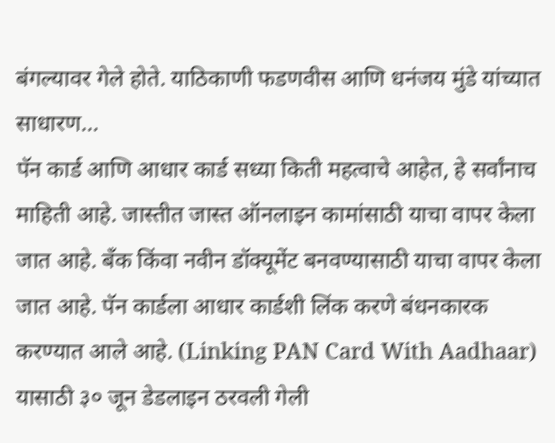बंगल्यावर गेले होते. याठिकाणी फडणवीस आणि धनंजय मुंडे यांच्यात साधारण…
पॅन कार्ड आणि आधार कार्ड सध्या किती महत्वाचे आहेत, हे सर्वांनाच माहिती आहे. जास्तीत जास्त ऑनलाइन कामांसाठी याचा वापर केला जात आहे. बँक किंवा नवीन डॉक्यूमेंट बनवण्यासाठी याचा वापर केला जात आहे. पॅन कार्डला आधार कार्डशी लिंक करणे बंधनकारक करण्यात आले आहे. (Linking PAN Card With Aadhaar) यासाठी ३० जून डेडलाइन ठरवली गेली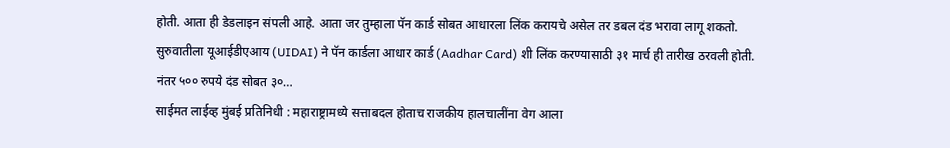होती. आता ही डेडलाइन संपली आहे. आता जर तुम्हाला पॅन कार्ड सोबत आधारला लिंक करायचे असेल तर डबल दंड भरावा लागू शकतो. सुरुवातीला यूआईडीएआय (UIDAI) ने पॅन कार्डला आधार कार्ड (Aadhar Card) शी लिंक करण्यासाठी ३१ मार्च ही तारीख ठरवली होती. नंतर ५०० रुपये दंड सोबत ३०…
साईमत लाईव्ह मुंबई प्रतिनिधी : महाराष्ट्रामध्ये सत्ताबदल होताच राजकीय हालचालींना वेग आला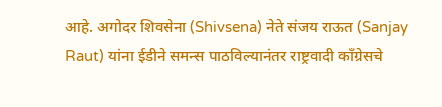आहे. अगोदर शिवसेना (Shivsena) नेते संजय राऊत (Sanjay Raut) यांना ईडीने समन्स पाठविल्यानंतर राष्ट्रवादी काँग्रेसचे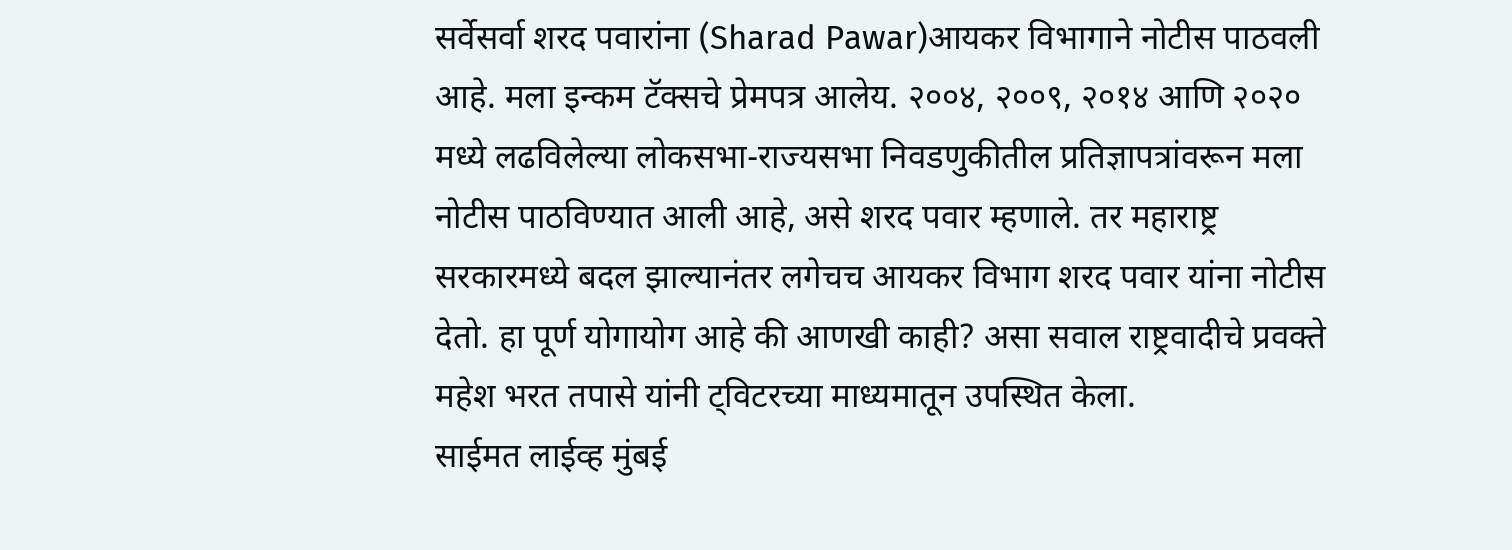सर्वेसर्वा शरद पवारांना (Sharad Pawar)आयकर विभागाने नोटीस पाठवली आहे. मला इन्कम टॅक्सचे प्रेमपत्र आलेय. २००४, २००९, २०१४ आणि २०२० मध्ये लढविलेल्या लोकसभा-राज्यसभा निवडणुकीतील प्रतिज्ञापत्रांवरून मला नोटीस पाठविण्यात आली आहे, असे शरद पवार म्हणाले. तर महाराष्ट्र सरकारमध्ये बदल झाल्यानंतर लगेचच आयकर विभाग शरद पवार यांना नोटीस देतो. हा पूर्ण योगायोग आहे की आणखी काही? असा सवाल राष्ट्रवादीचे प्रवक्ते महेश भरत तपासे यांनी ट्विटरच्या माध्यमातून उपस्थित केला.
साईमत लाईव्ह मुंबई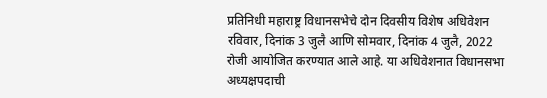प्रतिनिधी महाराष्ट्र विधानसभेचे दोन दिवसीय विशेष अधिवेशन रविवार, दिनांक 3 जुलै आणि सोमवार, दिनांक 4 जुलै, 2022 रोजी आयोजित करण्यात आले आहे. या अधिवेशनात विधानसभा अध्यक्षपदाची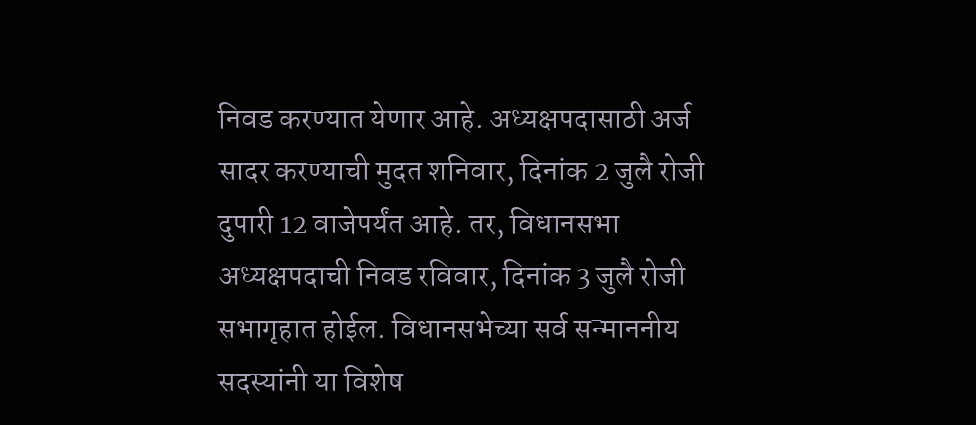निवड करण्यात येणार आहे. अध्यक्षपदासाठी अर्ज सादर करण्याची मुदत शनिवार, दिनांक 2 जुलै रोजी दुपारी 12 वाजेपर्यंत आहे. तर, विधानसभा अध्यक्षपदाची निवड रविवार, दिनांक 3 जुलै रोजी सभागृहात होईल. विधानसभेच्या सर्व सन्माननीय सदस्यांनी या विशेष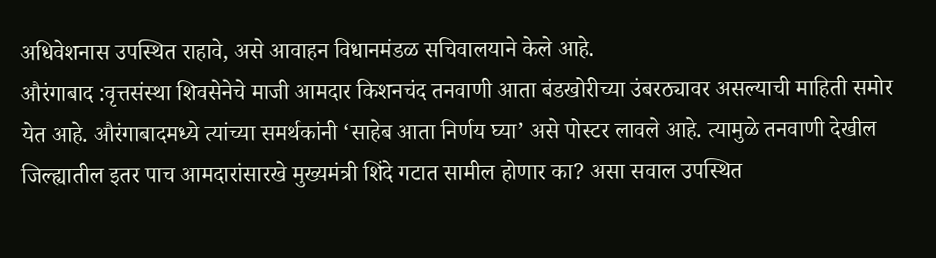अधिवेशनास उपस्थित राहावे, असे आवाहन विधानमंडळ सचिवालयाने केले आहे.
औरंगाबाद :वृत्तसंस्था शिवसेनेचे माजी आमदार किशनचंद तनवाणी आता बंडखोरीच्या उंबरठ्यावर असल्याची माहिती समोर येत आहे. औरंगाबादमध्ये त्यांच्या समर्थकांनी ‘साहेब आता निर्णय घ्या’ असे पोस्टर लावले आहे. त्यामुळे तनवाणी देखील जिल्ह्यातील इतर पाच आमदारांसारखे मुख्यमंत्री शिंदे गटात सामील होणार का? असा सवाल उपस्थित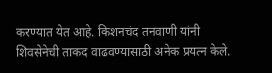करण्यात येत आहे. किशनचंद तनवाणी यांनी शिवसेनेची ताकद वाढवण्यासाठी अनेक प्रयत्न केले.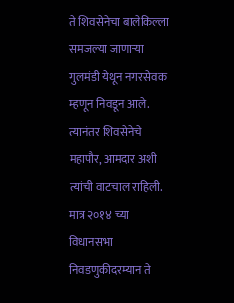ते शिवसेनेचा बालेकिल्ला समजल्या जाणाऱ्या गुलमंडी येथून नगरसेवक म्हणून निवडून आले. त्यानंतर शिवसेनेचे महापौर, आमदार अशी त्यांची वाटचाल राहिली. मात्र २०१४ च्या विधानसभा निवडणुकीदरम्यान ते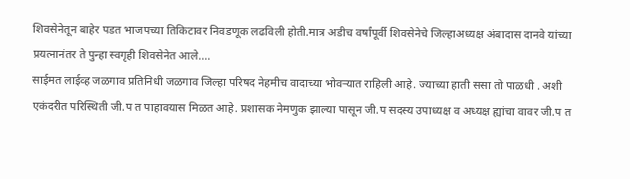शिवसेनेतून बाहेर पडत भाजपच्या तिकिटावर निवडणूक लढविली होती.मात्र अडीच वर्षांपूर्वी शिवसेनेचे जिल्हाअध्यक्ष अंबादास दानवे यांच्या प्रयत्नानंतर ते पुन्हा स्वगृही शिवसेनेत आले.…
साईमत लाईव्ह जळगाव प्रतिनिधी जळगाव जिल्हा परिषद नेहमीच वादाच्या भोवऱ्यात राहिली आहे. ज्याच्या हाती ससा तो पाळधी . अशी एकंदरीत परिस्थिती जी.प त पाहावयास मिळत आहे. प्रशासक नेमणुक झाल्या पासून जी.प सदस्य उपाध्यक्ष व अध्यक्ष ह्यांचा वावर जी.प त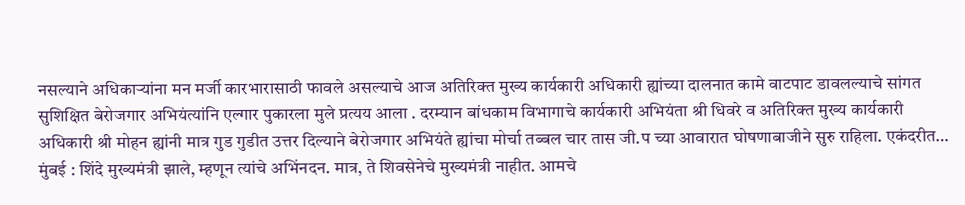नसल्याने अधिकाऱ्यांना मन मर्जी कारभारासाठी फावले असल्याचे आज अतिरिक्त मुख्य कार्यकारी अधिकारी ह्यांच्या दालनात कामे वाटपाट डावलल्याचे सांगत सुशिक्षित बेरोजगार अभियंत्यांनि एल्गार पुकारला मुले प्रत्यय आला . दरम्यान बांधकाम विभागाचे कार्यकारी अभियंता श्री धिवरे व अतिरिक्त मुख्य कार्यकारी अधिकारी श्री मोहन ह्यांनी मात्र गुड गुडीत उत्तर दिल्याने बेरोजगार अभियंते ह्यांचा मोर्चा तब्बल चार तास जी.प च्या आवारात घोषणाबाजीने सुरु राहिला. एकंदरीत…
मुंबई : शिंदे मुख्यमंत्री झाले, म्हणून त्यांचे अभिंनदन. मात्र, ते शिवसेनेचे मुख्यमंत्री नाहीत. आमचे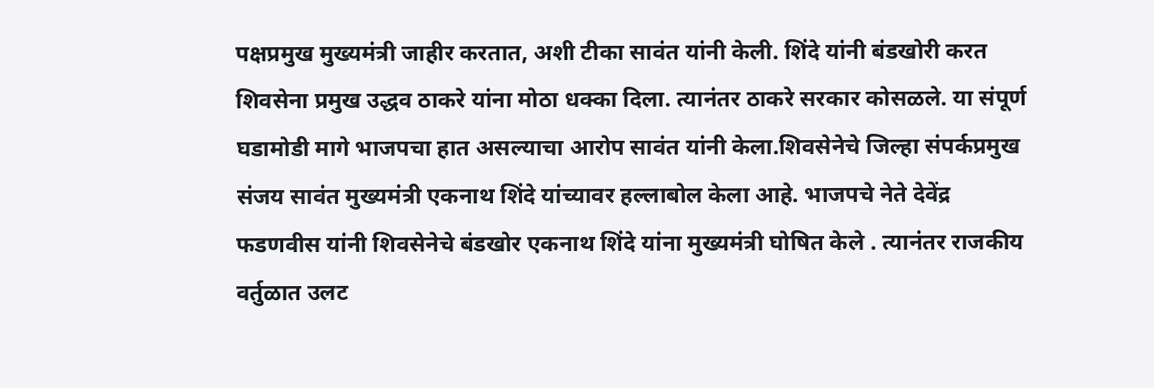पक्षप्रमुख मुख्यमंत्री जाहीर करतात, अशी टीका सावंत यांनी केली. शिंदे यांनी बंडखोरी करत शिवसेना प्रमुख उद्धव ठाकरे यांना मोठा धक्का दिला. त्यानंतर ठाकरे सरकार कोसळले. या संपूर्ण घडामोडी मागे भाजपचा हात असल्याचा आरोप सावंत यांनी केला.शिवसेनेचे जिल्हा संपर्कप्रमुख संजय सावंत मुख्यमंत्री एकनाथ शिंदे यांच्यावर हल्लाबोल केला आहे. भाजपचे नेते देवेंद्र फडणवीस यांनी शिवसेनेचे बंडखोर एकनाथ शिंदे यांना मुख्यमंत्री घोषित केले . त्यानंतर राजकीय वर्तुळात उलट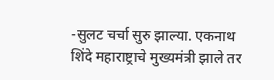-सुलट चर्चा सुरु झाल्या. एकनाथ शिंदे महाराष्ट्राचे मुख्यमंत्री झाले तर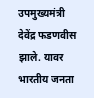उपमुख्यमंत्री देवेंद्र फडणवीस झाले. यावर भारतीय जनता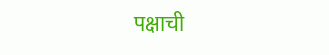पक्षाची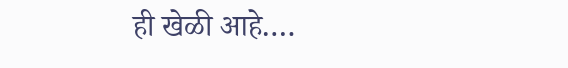ही खेळी आहे.…